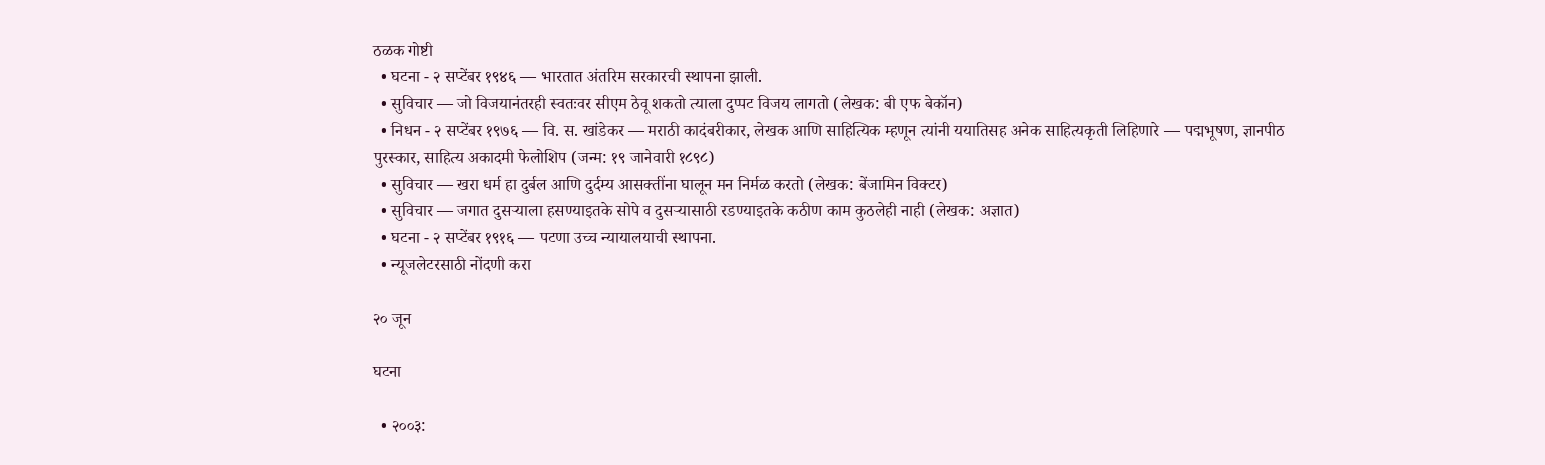ठळक गोष्टी
  • घटना - २ सप्टेंबर १९४६ — भारतात अंतरिम सरकारची स्थापना झाली.
  • सुविचार — जो विजयानंतरही स्वतःवर सीएम ठेवू शकतो त्याला दुप्पट विजय लागतो (लेखक: बी एफ बेकॉन)
  • निधन - २ सप्टेंबर १९७६ — वि. स. खांडेकर — मराठी कादंबरीकार, लेखक आणि साहित्यिक म्हणून त्यांनी ययातिसह अनेक साहित्यकृती लिहिणारे — पद्मभूषण, ज्ञानपीठ पुरस्कार, साहित्य अकादमी फेलोशिप (जन्म: १९ जानेवारी १८९८)
  • सुविचार — खरा धर्म हा दुर्बल आणि दुर्दम्य आसक्तींना घालून मन निर्मळ करतो (लेखक: बेंजामिन विक्टर)
  • सुविचार — जगात दुसऱ्याला हसण्याइतके सोपे व दुसऱ्यासाठी रडण्याइतके कठीण काम कुठलेही नाही (लेखक: अज्ञात)
  • घटना - २ सप्टेंबर १९१६ — पटणा उच्च न्यायालयाची स्थापना.
  • न्यूजलेटरसाठी नोंदणी करा

२० जून

घटना

  • २००३: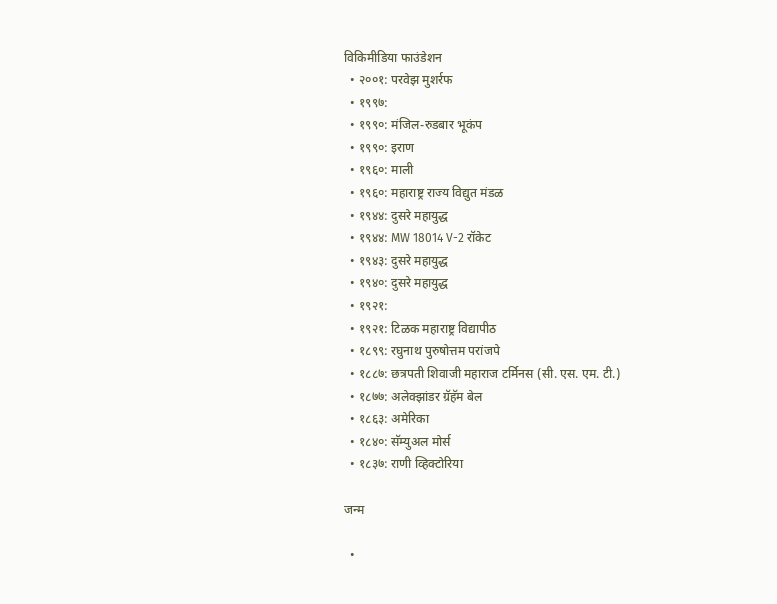विकिमीडिया फाउंडेशन
  • २००१: परवेझ मुशर्रफ
  • १९९७:
  • १९९०: मंजिल-रुडबार भूकंप
  • १९९०: इराण
  • १९६०: माली
  • १९६०: महाराष्ट्र राज्य विद्युत मंडळ
  • १९४४: दुसरे महायुद्ध
  • १९४४: MW 18014 V-2 रॉकेट
  • १९४३: दुसरे महायुद्ध
  • १९४०: दुसरे महायुद्ध
  • १९२१:
  • १९२१: टिळक महाराष्ट्र विद्यापीठ
  • १८९९: रघुनाथ पुरुषोत्तम परांजपे
  • १८८७: छत्रपती शिवाजी महाराज टर्मिनस (सी. एस. एम. टी.)
  • १८७७: अलेक्झांडर ग्रॅहॅम बेल
  • १८६३: अमेरिका
  • १८४०: सॅम्युअल मोर्स
  • १८३७: राणी व्हिक्टोरिया

जन्म

  •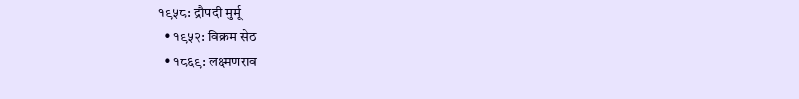१९५८: द्रौपदी मुर्मू
  • १९५२: विक्रम सेठ
  • १८६९: लक्ष्मणराव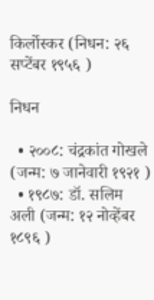किर्लोस्कर (निधन: २६ सप्टेंबर १९५६ )

निधन

  • २००८: चंद्रकांत गोखले (जन्म: ७ जानेवारी १९२१ )
  • १९८७: डॉ. सलिम अली (जन्म: १२ नोव्हेंबर १८९६ )